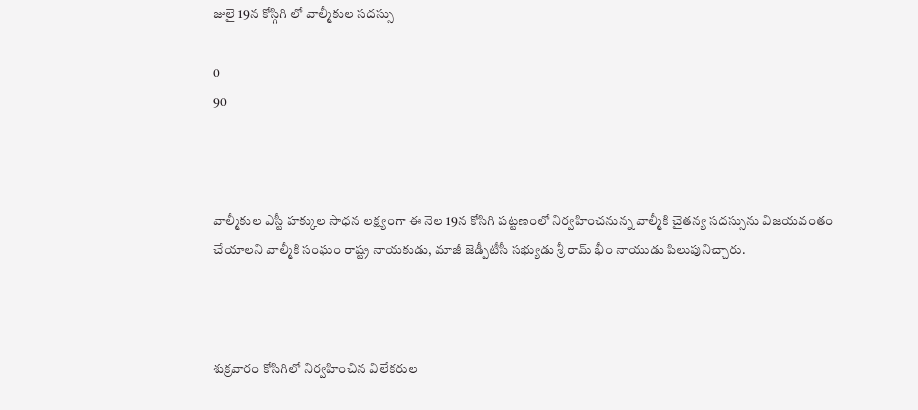జులై 19న కోస్గిగి లో వాల్మీకుల సదస్సు

0
90



వాల్మీకుల ఎస్టీ హక్కుల సాధన లక్ష్యంగా ఈ నెల 19న కోసిగి పట్టణంలో నిర్వహించనున్న వాల్మీకి చైతన్య సదస్సును విజయవంతం చేయాలని వాల్మీకి సంఘం రాష్ట్ర నాయకుడు, మాజీ జెడ్పీటీసీ సభ్యుడు శ్రీ రామ్ భీం నాయుడు పిలుపునిచ్చారు.



శుక్రవారం కోసిగిలో నిర్వహించిన విలేకరుల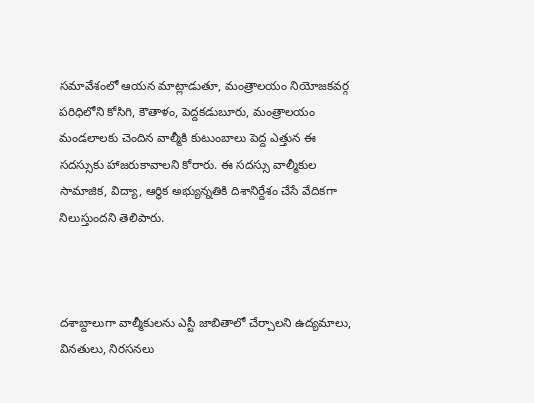సమావేశంలో ఆయన మాట్లాడుతూ, మంత్రాలయం నియోజకవర్గ పరిధిలోని కోసిగి, కౌతాళం, పెద్దకడుబూరు, మంత్రాలయం మండలాలకు చెందిన వాల్మీకి కుటుంబాలు పెద్ద ఎత్తున ఈ సదస్సుకు హాజరుకావాలని కోరారు. ఈ సదస్సు వాల్మీకుల సామాజిక, విద్యా, ఆర్థిక అభ్యున్నతికి దిశానిర్దేశం చేసే వేదికగా నిలుస్తుందని తెలిపారు.



దశాబ్దాలుగా వాల్మీకులను ఎస్టీ జాబితాలో చేర్చాలని ఉద్యమాలు, వినతులు, నిరసనలు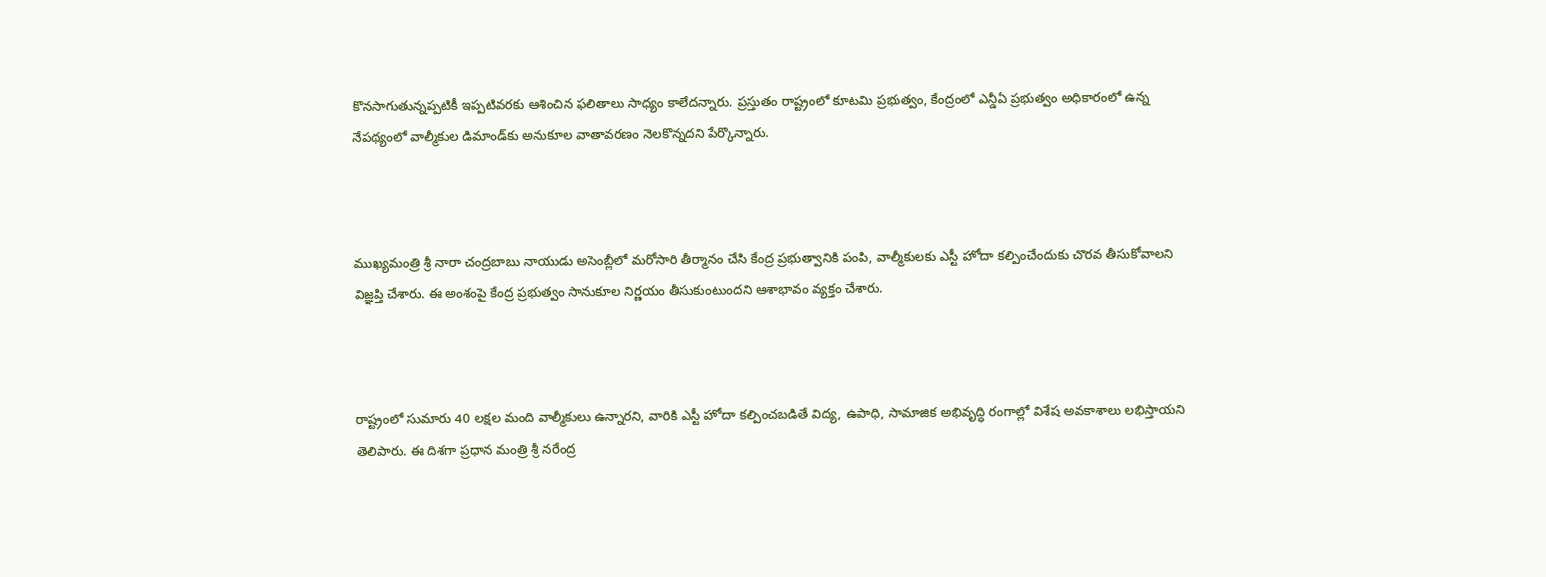కొనసాగుతున్నప్పటికీ ఇప్పటివరకు ఆశించిన ఫలితాలు సాధ్యం కాలేదన్నారు. ప్రస్తుతం రాష్ట్రంలో కూటమి ప్రభుత్వం, కేంద్రంలో ఎన్డీఏ ప్రభుత్వం అధికారంలో ఉన్న నేపథ్యంలో వాల్మీకుల డిమాండ్‌కు అనుకూల వాతావరణం నెలకొన్నదని పేర్కొన్నారు.



ముఖ్యమంత్రి శ్రీ నారా చంద్రబాబు నాయుడు అసెంబ్లీలో మరోసారి తీర్మానం చేసి కేంద్ర ప్రభుత్వానికి పంపి, వాల్మీకులకు ఎస్టీ హోదా కల్పించేందుకు చొరవ తీసుకోవాలని విజ్ఞప్తి చేశారు. ఈ అంశంపై కేంద్ర ప్రభుత్వం సానుకూల నిర్ణయం తీసుకుంటుందని ఆశాభావం వ్యక్తం చేశారు.



రాష్ట్రంలో సుమారు 40 లక్షల మంది వాల్మీకులు ఉన్నారని, వారికి ఎస్టీ హోదా కల్పించబడితే విద్య, ఉపాధి, సామాజిక అభివృద్ధి రంగాల్లో విశేష అవకాశాలు లభిస్తాయని తెలిపారు. ఈ దిశగా ప్రధాన మంత్రి శ్రీ నరేంద్ర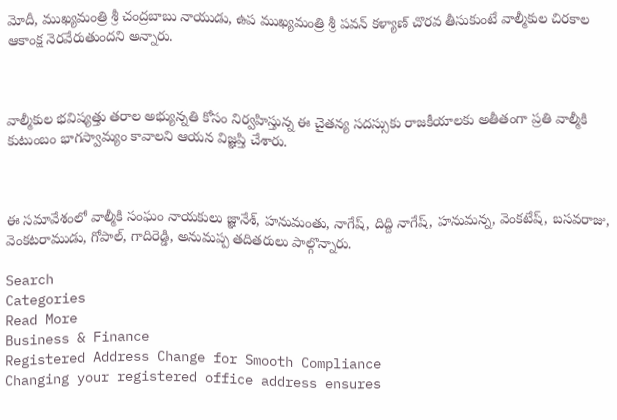మోదీ, ముఖ్యమంత్రి శ్రీ చంద్రబాబు నాయుడు, ఉప ముఖ్యమంత్రి శ్రీ పవన్ కళ్యాణ్ చొరవ తీసుకుంటే వాల్మీకుల చిరకాల ఆకాంక్ష నెరవేరుతుందని అన్నారు.



వాల్మీకుల భవిష్యత్తు తరాల అభ్యున్నతి కోసం నిర్వహిస్తున్న ఈ చైతన్య సదస్సుకు రాజకీయాలకు అతీతంగా ప్రతి వాల్మీకి కుటుంబం భాగస్వామ్యం కావాలని ఆయన విజ్ఞప్తి చేశారు.



ఈ సమావేశంలో వాల్మీకి సంఘం నాయకులు జ్ఞానేశ్, హనుమంతు, నాగేష్, దిద్ది నాగేష్, హనుమన్న, వెంకటేష్, బసవరాజు, వెంకటరాముడు, గోపాల్, గాదిరెడ్డి, అనుమప్ప తదితరులు పాల్గొన్నారు.

Search
Categories
Read More
Business & Finance
Registered Address Change for Smooth Compliance
Changing your registered office address ensures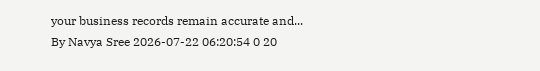your business records remain accurate and...
By Navya Sree 2026-07-22 06:20:54 0 20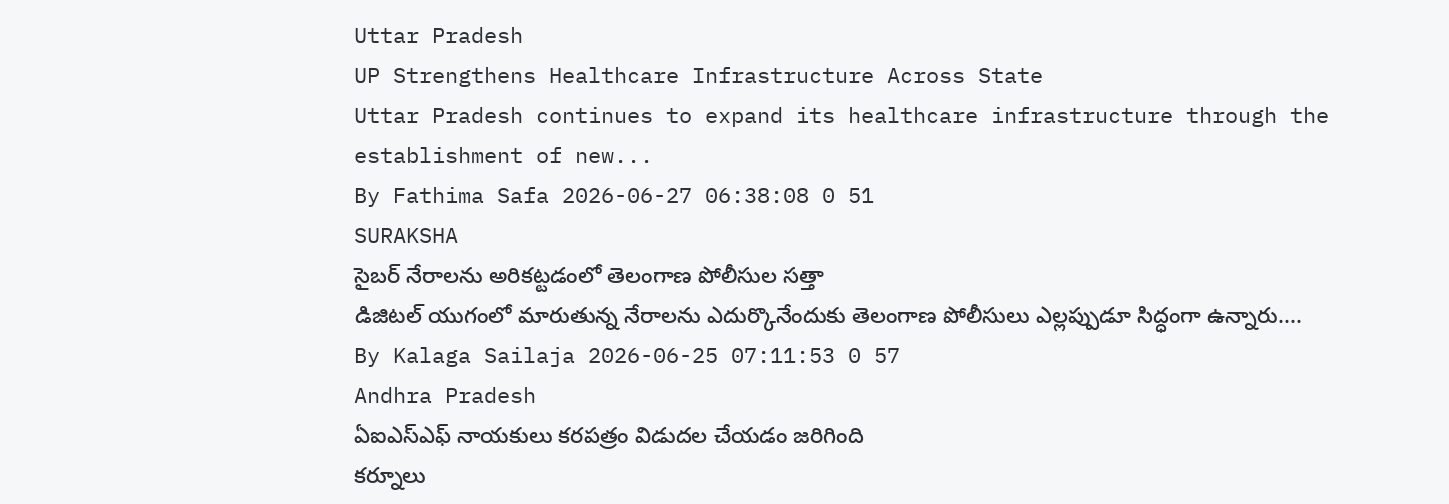Uttar Pradesh
UP Strengthens Healthcare Infrastructure Across State
Uttar Pradesh continues to expand its healthcare infrastructure through the establishment of new...
By Fathima Safa 2026-06-27 06:38:08 0 51
SURAKSHA
సైబర్ నేరాలను అరికట్టడంలో తెలంగాణ పోలీసుల సత్తా
డిజిటల్ యుగంలో మారుతున్న నేరాలను ఎదుర్కొనేందుకు తెలంగాణ పోలీసులు ఎల్లప్పుడూ సిద్ధంగా ఉన్నారు....
By Kalaga Sailaja 2026-06-25 07:11:53 0 57
Andhra Pradesh
ఏఐఎస్ఎఫ్ నాయకులు కరపత్రం విడుదల చేయడం జరిగింది
కర్నూలు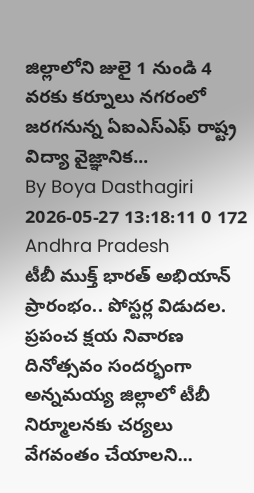జిల్లాలోని జులై 1 నుండి 4 వరకు కర్నూలు నగరంలో జరగనున్న ఏఐఎస్ఎఫ్ రాష్ట్ర విద్యా వైజ్ఞానిక...
By Boya Dasthagiri 2026-05-27 13:18:11 0 172
Andhra Pradesh
టీబీ ముక్త్ భారత్ అభియాన్ ప్రారంభం.. పోస్టర్ల విడుదల.
ప్రపంచ క్షయ నివారణ దినోత్సవం సందర్భంగా అన్నమయ్య జిల్లాలో టీబీ నిర్మూలనకు చర్యలు వేగవంతం చేయాలని...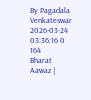By Pagadala Venkateswar 2026-03-24 03:36:16 0 164
Bharat Aawaz |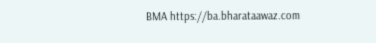BMA https://ba.bharataawaz.com